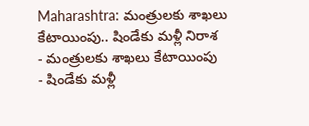Maharashtra: మంత్రులకు శాఖలు కేటాయింపు.. షిండేకు మళ్లీ నిరాశ
- మంత్రులకు శాఖలు కేటాయింపు
- షిండేకు మళ్లీ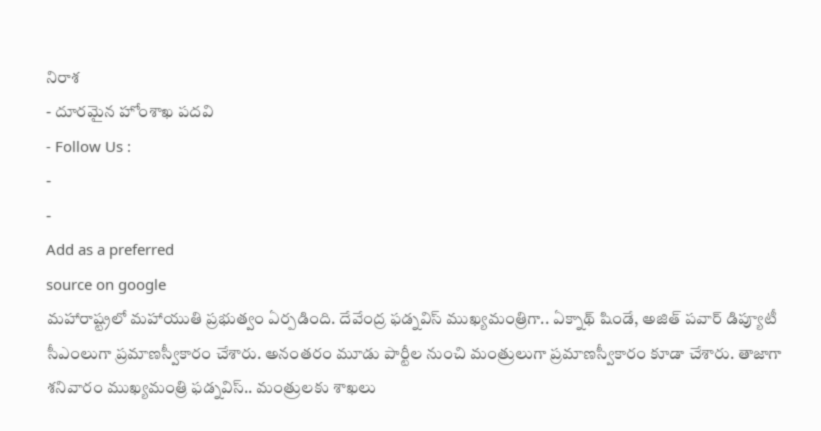నిరాశ
- దూరమైన హోంశాఖ పదవి
- Follow Us :
-
-
Add as a preferred
source on google
మహారాష్ట్రలో మహాయుతి ప్రభుత్వం ఏర్పడింది. దేవేంద్ర ఫడ్నవిస్ ముఖ్యమంత్రిగా.. ఏక్నాథ్ షిండే, అజిత్ పవార్ డిప్యూటీ సీఎంలుగా ప్రమాణస్వీకారం చేశారు. అనంతరం మూడు పార్టీల నుంచి మంత్రులుగా ప్రమాణస్వీకారం కూడా చేశారు. తాజాగా శనివారం ముఖ్యమంత్రి ఫడ్నవిస్.. మంత్రులకు శాఖలు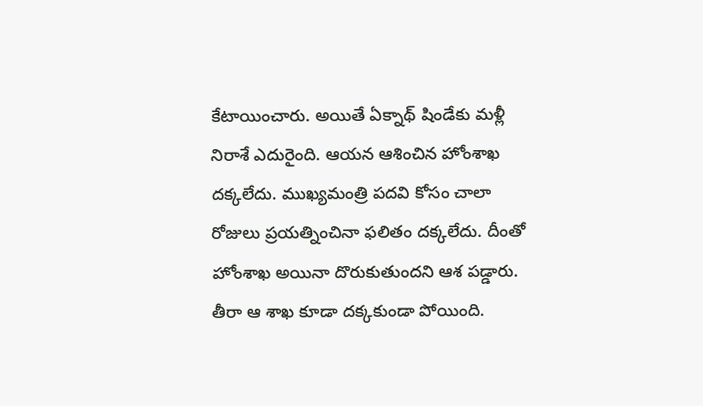కేటాయించారు. అయితే ఏక్నాథ్ షిండేకు మళ్లీ నిరాశే ఎదురైంది. ఆయన ఆశించిన హోంశాఖ దక్కలేదు. ముఖ్యమంత్రి పదవి కోసం చాలా రోజులు ప్రయత్నించినా ఫలితం దక్కలేదు. దీంతో హోంశాఖ అయినా దొరుకుతుందని ఆశ పడ్డారు. తీరా ఆ శాఖ కూడా దక్కకుండా పోయింది.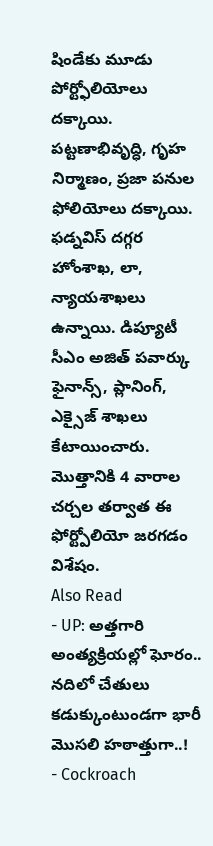షిండేకు మూడు పోర్ట్ఫోలియోలు దక్కాయి. పట్టణాభివృద్ధి, గృహ నిర్మాణం, ప్రజా పనుల ఫోలియోలు దక్కాయి.
ఫడ్నవిస్ దగ్గర హోంశాఖ, లా, న్యాయశాఖలు ఉన్నాయి. డిప్యూటీ సీఎం అజిత్ పవార్కు ఫైనాన్స్, ప్లానింగ్, ఎక్సైజ్ శాఖలు కేటాయించారు. మొత్తానికి 4 వారాల చర్చల తర్వాత ఈ ఫోర్ట్పోలియో జరగడం విశేషం.
Also Read
- UP: అత్తగారి అంత్యక్రియల్లో ఘోరం.. నదిలో చేతులు కడుక్కుంటుండగా భారీ మొసలి హఠాత్తుగా..!
- Cockroach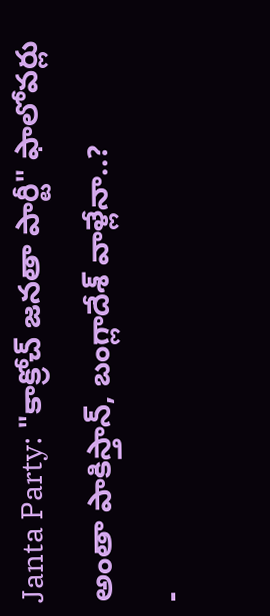Janta Party: "కాక్రోచ్ జనతా పార్టీ" ఫాలోవర్లు అంతా పాకిస్తాన్, బంగ్లాదేశ్ వాళ్లేనా..?
-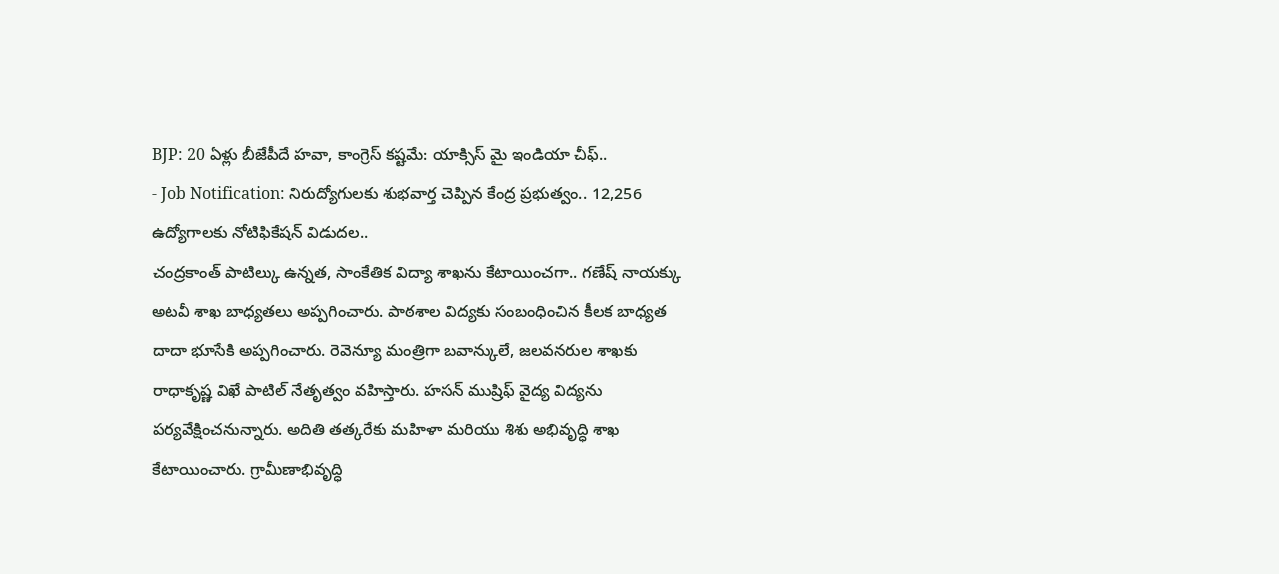BJP: 20 ఏళ్లు బీజేపీదే హవా, కాంగ్రెస్ కష్టమే: యాక్సిస్ మై ఇండియా చీఫ్..
- Job Notification: నిరుద్యోగులకు శుభవార్త చెప్పిన కేంద్ర ప్రభుత్వం.. 12,256 ఉద్యోగాలకు నోటిఫికేషన్ విడుదల..
చంద్రకాంత్ పాటిల్కు ఉన్నత, సాంకేతిక విద్యా శాఖను కేటాయించగా.. గణేష్ నాయక్కు అటవీ శాఖ బాధ్యతలు అప్పగించారు. పాఠశాల విద్యకు సంబంధించిన కీలక బాధ్యత దాదా భూసేకి అప్పగించారు. రెవెన్యూ మంత్రిగా బవాన్కులే, జలవనరుల శాఖకు రాధాకృష్ణ విఖే పాటిల్ నేతృత్వం వహిస్తారు. హసన్ ముష్రిఫ్ వైద్య విద్యను పర్యవేక్షించనున్నారు. అదితి తత్కరేకు మహిళా మరియు శిశు అభివృద్ధి శాఖ కేటాయించారు. గ్రామీణాభివృద్ధి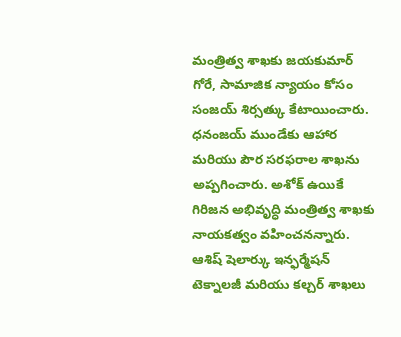మంత్రిత్వ శాఖకు జయకుమార్ గోరే, సామాజిక న్యాయం కోసం సంజయ్ శిర్సత్కు కేటాయించారు. ధనంజయ్ ముండేకు ఆహార మరియు పౌర సరఫరాల శాఖను అప్పగించారు. అశోక్ ఉయికే గిరిజన అభివృద్ధి మంత్రిత్వ శాఖకు నాయకత్వం వహించనన్నారు. ఆశిష్ షెలార్కు ఇన్ఫర్మేషన్ టెక్నాలజీ మరియు కల్చర్ శాఖలు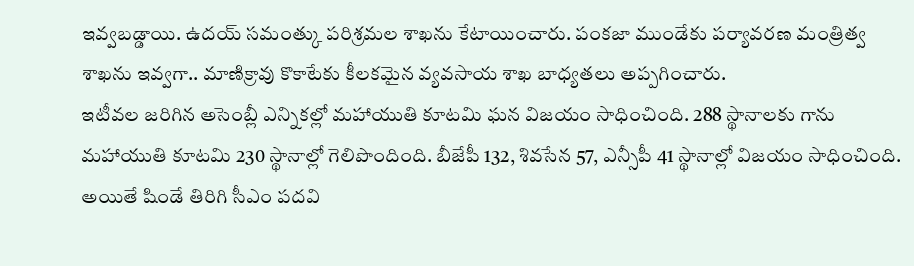ఇవ్వబడ్డాయి. ఉదయ్ సమంత్కు పరిశ్రమల శాఖను కేటాయించారు. పంకజా ముండేకు పర్యావరణ మంత్రిత్వ శాఖను ఇవ్వగా.. మాణిక్రావు కొకాటేకు కీలకమైన వ్యవసాయ శాఖ బాధ్యతలు అప్పగించారు.
ఇటీవల జరిగిన అసెంబ్లీ ఎన్నికల్లో మహాయుతి కూటమి ఘన విజయం సాధించింది. 288 స్థానాలకు గాను మహాయుతి కూటమి 230 స్థానాల్లో గెలిపొందింది. బీజేపీ 132, శివసేన 57, ఎన్సీపీ 41 స్థానాల్లో విజయం సాధించింది. అయితే షిండే తిరిగి సీఎం పదవి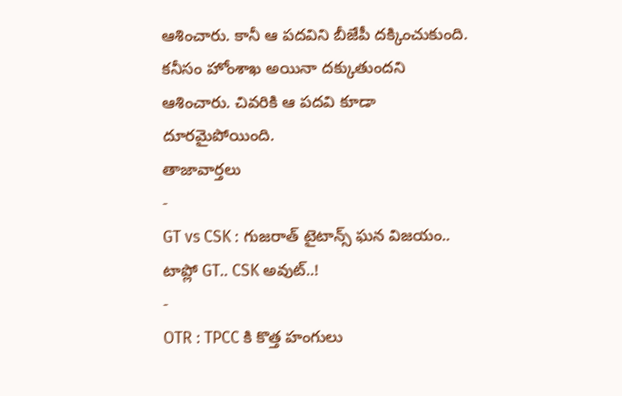ఆశించారు. కానీ ఆ పదవిని బీజేపీ దక్కించుకుంది. కనీసం హోంశాఖ అయినా దక్కుతుందని ఆశించారు. చివరికి ఆ పదవి కూడా దూరమైపోయింది.
తాజావార్తలు
-
GT vs CSK : గుజరాత్ టైటాన్స్ ఘన విజయం.. టాప్లో GT.. CSK అవుట్..!
-
OTR : TPCC కి కొత్త హంగులు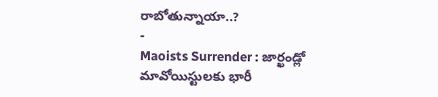రాబోతున్నాయా..?
-
Maoists Surrender : జార్ఖండ్లో మావోయిస్టులకు భారీ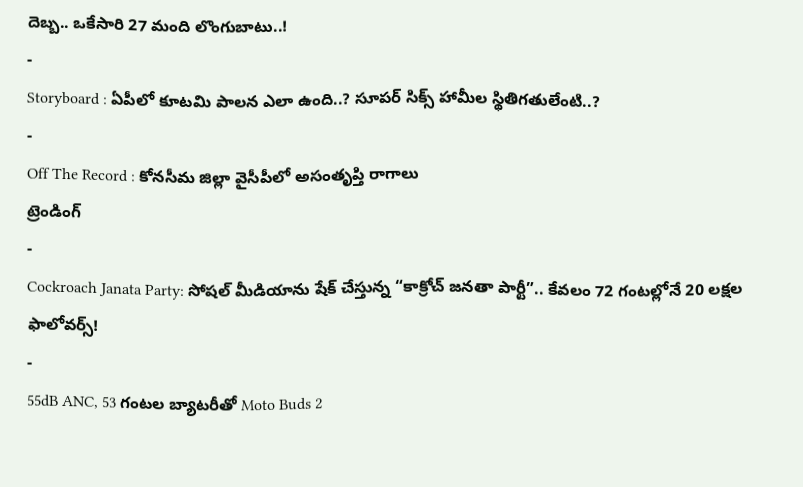దెబ్బ.. ఒకేసారి 27 మంది లొంగుబాటు..!
-
Storyboard : ఏపీలో కూటమి పాలన ఎలా ఉంది..? సూపర్ సిక్స్ హామీల స్థితిగతులేంటి..?
-
Off The Record : కోనసీమ జిల్లా వైసీపీలో అసంతృప్తి రాగాలు
ట్రెండింగ్
-
Cockroach Janata Party: సోషల్ మీడియాను షేక్ చేస్తున్న “కాక్రోచ్ జనతా పార్టీ”.. కేవలం 72 గంటల్లోనే 20 లక్షల ఫాలోవర్స్!
-
55dB ANC, 53 గంటల బ్యాటరీతో Moto Buds 2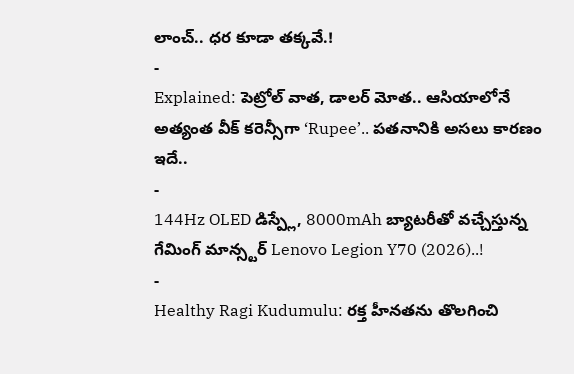లాంచ్.. ధర కూడా తక్కవే.!
-
Explained: పెట్రోల్ వాత, డాలర్ మోత.. ఆసియాలోనే అత్యంత వీక్ కరెన్సీగా ‘Rupee’.. పతనానికి అసలు కారణం ఇదే..
-
144Hz OLED డిస్ప్లే, 8000mAh బ్యాటరీతో వచ్చేస్తున్న గేమింగ్ మాన్స్టర్ Lenovo Legion Y70 (2026)..!
-
Healthy Ragi Kudumulu: రక్త హీనతను తొలగించి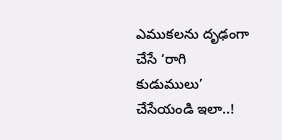ఎముకలను దృఢంగా చేసే ‘రాగి కుడుములు’ చేసేయండి ఇలా..!